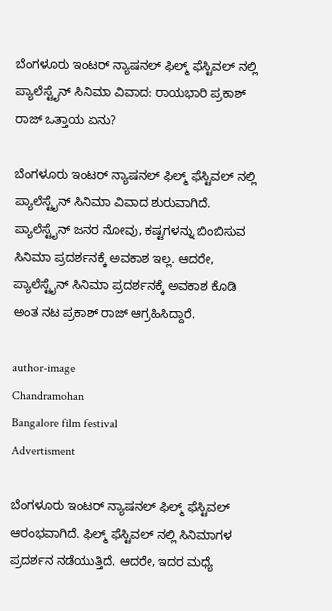ಬೆಂಗಳೂರು ಇಂಟರ್ ನ್ಯಾಷನಲ್ ಫಿಲ್ಮ್ ಫೆಸ್ಟಿವಲ್ ನಲ್ಲಿ ಪ್ಯಾಲೆಸ್ಟೈನ್ ಸಿನಿಮಾ ವಿವಾದ: ರಾಯಭಾರಿ ಪ್ರಕಾಶ್ ರಾಜ್ ಒತ್ತಾಯ ಏನು?

ಬೆಂಗಳೂರು ಇಂಟರ್ ನ್ಯಾಷನಲ್ ಫಿಲ್ಮ್ ಫೆಸ್ಟಿವಲ್ ನಲ್ಲಿ ಪ್ಯಾಲೆಸ್ಟೈನ್ ಸಿನಿಮಾ ವಿವಾದ ಶುರುವಾಗಿದೆ. ಪ್ಯಾಲೆಸ್ಟೈನ್ ಜನರ ನೋವು, ಕಷ್ಟಗಳನ್ನು ಬಿಂಬಿಸುವ ಸಿನಿಮಾ ಪ್ರದರ್ಶನಕ್ಕೆ ಅವಕಾಶ ಇಲ್ಲ. ಆದರೇ, ಪ್ಯಾಲೆಸ್ಟೈನ್ ಸಿನಿಮಾ ಪ್ರದರ್ಶನಕ್ಕೆ ಅವಕಾಶ ಕೊಡಿ ಅಂತ ನಟ ಪ್ರಕಾಶ್ ರಾಜ್ ಆಗ್ರಹಿಸಿದ್ದಾರೆ.

author-image
Chandramohan
Bangalore film festival
Advertisment

ಬೆಂಗಳೂರು ಇಂಟರ್ ನ್ಯಾಷನಲ್ ಫಿಲ್ಮ್ ಫೆಸ್ಟಿವಲ್ ಆರಂಭವಾಗಿದೆ. ಫಿಲ್ಮ್ ಫೆಸ್ಟಿವಲ್ ನಲ್ಲಿ ಸಿನಿಮಾಗಳ ಪ್ರದರ್ಶನ ನಡೆಯುತ್ತಿದೆ. ಆದರೇ, ಇದರ ಮಧ್ಯೆ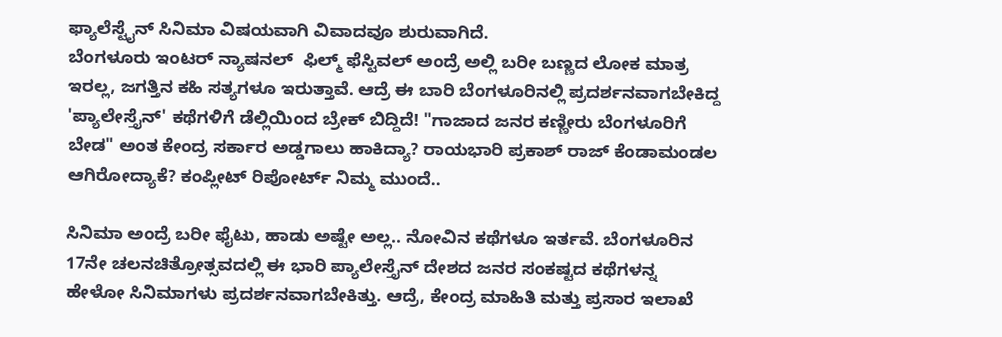ಫ್ಯಾಲೆಸ್ಟೈನ್ ಸಿನಿಮಾ ವಿಷಯವಾಗಿ ವಿವಾದವೂ ಶುರುವಾಗಿದೆ.
ಬೆಂಗಳೂರು ಇಂಟರ್ ನ್ಯಾಷನಲ್‌  ಫಿಲ್ಮ್ ಫೆಸ್ಟಿವಲ್ ಅಂದ್ರೆ ಅಲ್ಲಿ ಬರೀ ಬಣ್ಣದ ಲೋಕ ಮಾತ್ರ ಇರಲ್ಲ, ಜಗತ್ತಿನ ಕಹಿ ಸತ್ಯಗಳೂ ಇರುತ್ತಾವೆ. ಆದ್ರೆ ಈ ಬಾರಿ ಬೆಂಗಳೂರಿನಲ್ಲಿ ಪ್ರದರ್ಶನವಾಗಬೇಕಿದ್ದ 'ಪ್ಯಾಲೇಸ್ತೈನ್' ಕಥೆಗಳಿಗೆ ಡೆಲ್ಲಿಯಿಂದ ಬ್ರೇಕ್ ಬಿದ್ದಿದೆ! "ಗಾಜಾದ ಜನರ ಕಣ್ಣೀರು ಬೆಂಗಳೂರಿಗೆ ಬೇಡ" ಅಂತ ಕೇಂದ್ರ ಸರ್ಕಾರ ಅಡ್ಡಗಾಲು ಹಾಕಿದ್ಯಾ? ರಾಯಭಾರಿ ಪ್ರಕಾಶ್ ರಾಜ್ ಕೆಂಡಾಮಂಡಲ ಆಗಿರೋದ್ಯಾಕೆ? ಕಂಪ್ಲೀಟ್ ರಿಪೋರ್ಟ್ ನಿಮ್ಮ ಮುಂದೆ..

ಸಿನಿಮಾ ಅಂದ್ರೆ ಬರೀ ಫೈಟು, ಹಾಡು ಅಷ್ಟೇ ಅಲ್ಲ.. ನೋವಿನ ಕಥೆಗಳೂ ಇರ್ತವೆ. ಬೆಂಗಳೂರಿನ 17ನೇ ಚಲನಚಿತ್ರೋತ್ಸವದಲ್ಲಿ ಈ ಭಾರಿ ಪ್ಯಾಲೇಸ್ತೈನ್ ದೇಶದ ಜನರ ಸಂಕಷ್ಟದ ಕಥೆಗಳನ್ನ ಹೇಳೋ ಸಿನಿಮಾಗಳು ಪ್ರದರ್ಶನವಾಗಬೇಕಿತ್ತು. ಆದ್ರೆ, ಕೇಂದ್ರ ಮಾಹಿತಿ ಮತ್ತು ಪ್ರಸಾರ ಇಲಾಖೆ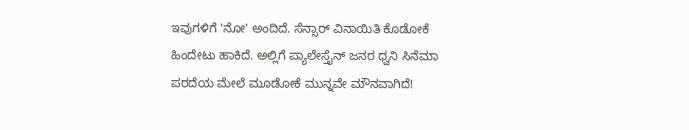ಇವುಗಳಿಗೆ 'ನೋ' ಅಂದಿದೆ. ಸೆನ್ಸಾರ್ ವಿನಾಯಿತಿ ಕೊಡೋಕೆ ಹಿಂದೇಟು ಹಾಕಿದೆ. ಅಲ್ಲಿಗೆ ಪ್ಯಾಲೇಸ್ತೈನ್ ಜನರ ಧ್ವನಿ ಸಿನೆಮಾ ಪರದೆಯ ಮೇಲೆ ಮೂಡೋಕೆ ಮುನ್ನವೇ ಮೌನವಾಗಿದೆ!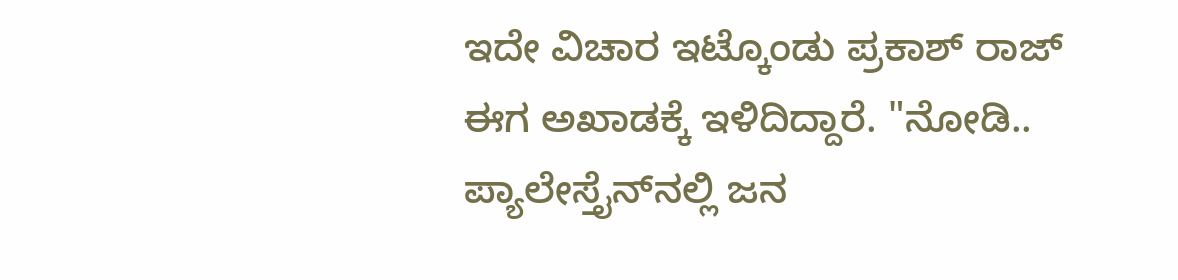ಇದೇ ವಿಚಾರ ಇಟ್ಕೊಂಡು ಪ್ರಕಾಶ್ ರಾಜ್ ಈಗ ಅಖಾಡಕ್ಕೆ ಇಳಿದಿದ್ದಾರೆ. "ನೋಡಿ.. ಪ್ಯಾಲೇಸ್ತೈನ್‌ನಲ್ಲಿ ಜನ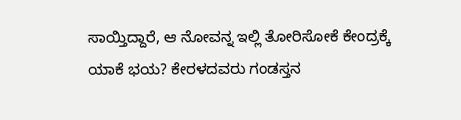ಸಾಯ್ತಿದ್ದಾರೆ, ಆ ನೋವನ್ನ ಇಲ್ಲಿ ತೋರಿಸೋಕೆ ಕೇಂದ್ರಕ್ಕೆ ಯಾಕೆ ಭಯ? ಕೇರಳದವರು ಗಂಡಸ್ತನ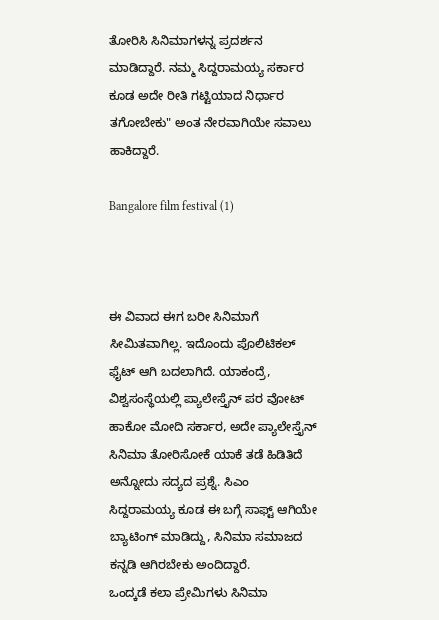ತೋರಿಸಿ ಸಿನಿಮಾಗಳನ್ನ ಪ್ರದರ್ಶನ ಮಾಡಿದ್ದಾರೆ. ನಮ್ಮ ಸಿದ್ದರಾಮಯ್ಯ ಸರ್ಕಾರ ಕೂಡ ಅದೇ ರೀತಿ ಗಟ್ಟಿಯಾದ ನಿರ್ಧಾರ ತಗೋಬೇಕು" ಅಂತ ನೇರವಾಗಿಯೇ ಸವಾಲು ಹಾಕಿದ್ದಾರೆ.

Bangalore film festival (1)



ಈ ವಿವಾದ ಈಗ ಬರೀ ಸಿನಿಮಾಗೆ ಸೀಮಿತವಾಗಿಲ್ಲ. ಇದೊಂದು ಪೊಲಿಟಿಕಲ್ ಫೈಟ್ ಆಗಿ ಬದಲಾಗಿದೆ. ಯಾಕಂದ್ರೆ, ವಿಶ್ವಸಂಸ್ಥೆಯಲ್ಲಿ ಪ್ಯಾಲೇಸ್ತೈನ್ ಪರ ವೋಟ್ ಹಾಕೋ ಮೋದಿ ಸರ್ಕಾರ, ಅದೇ ಪ್ಯಾಲೇಸ್ತೈನ್ ಸಿನಿಮಾ ತೋರಿಸೋಕೆ ಯಾಕೆ ತಡೆ ಹಿಡಿತಿದೆ ಅನ್ನೋದು ಸದ್ಯದ ಪ್ರಶ್ನೆ. ಸಿಎಂ ಸಿದ್ದರಾಮಯ್ಯ ಕೂಡ ಈ ಬಗ್ಗೆ ಸಾಫ್ಟ್ ಆಗಿಯೇ ಬ್ಯಾಟಿಂಗ್ ಮಾಡಿದ್ದು, ಸಿನಿಮಾ ಸಮಾಜದ ಕನ್ನಡಿ ಆಗಿರಬೇಕು ಅಂದಿದ್ದಾರೆ.
ಒಂದ್ಕಡೆ ಕಲಾ ಪ್ರೇಮಿಗಳು ಸಿನಿಮಾ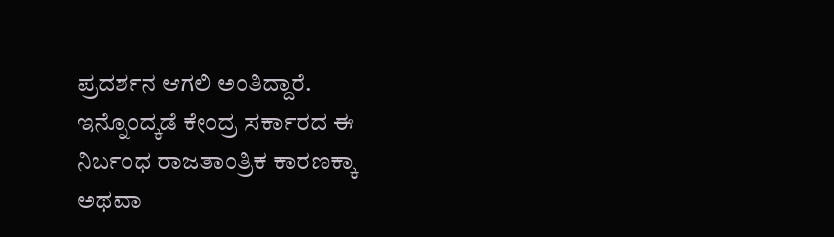ಪ್ರದರ್ಶನ ಆಗಲಿ ಅಂತಿದ್ದಾರೆ. ಇನ್ನೊಂದ್ಕಡೆ ಕೇಂದ್ರ ಸರ್ಕಾರದ ಈ ನಿರ್ಬಂಧ ರಾಜತಾಂತ್ರಿಕ ಕಾರಣಕ್ಕಾ ಅಥವಾ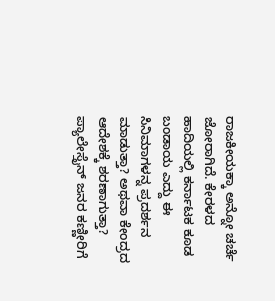ರಾಜಕೀಯಕ್ಕಾ ಅನ್ನೋ ಚರ್ಚೆ ಜೋರಾಗಿದೆ. ಕೇರಳದ ಹಾದಿಯಲ್ಲಿ ಕರ್ನಾಟಕ ಕೂಡ ಬಂಡಾಯ ಎದ್ದು ಈ ಸಿನಿಮಾಗಳನ್ನ ಪ್ರದರ್ಶನ ಮಾಡುತ್ತಾ? ಅಥವಾ ಕೇಂದ್ರದ ಆದೇಶಕ್ಕೆ ಶರಣಾಗುತ್ತಾ?  ಪ್ಯಾಲೇಸ್ತೈನ್ ಜನರ ಕಣ್ಣೀರಿಗೆ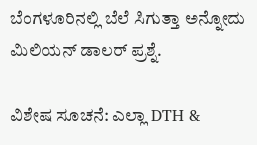ಬೆಂಗಳೂರಿನಲ್ಲಿ ಬೆಲೆ ಸಿಗುತ್ತಾ ಅನ್ನೋದು ಮಿಲಿಯನ್ ಡಾಲರ್ ಪ್ರಶ್ನೆ.

ವಿಶೇಷ ಸೂಚನೆ: ಎಲ್ಲಾ DTH &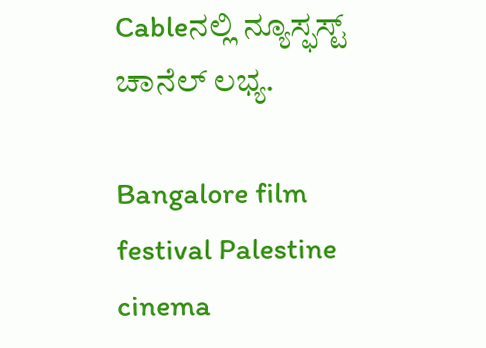Cableನಲ್ಲಿ ನ್ಯೂಸ್ಫಸ್ಟ್ ಚಾನೆಲ್ ಲಭ್ಯ.

Bangalore film festival Palestine cinema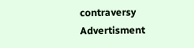contraversy
Advertisment